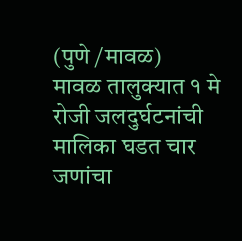(पुणे /मावळ)
मावळ तालुक्यात १ मे रोजी जलदुर्घटनांची मालिका घडत चार जणांचा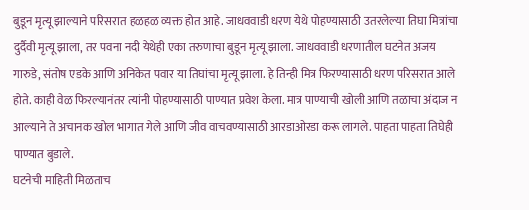बुडून मृत्यू झाल्याने परिसरात हळहळ व्यक्त होत आहे. जाधववाडी धरण येथे पोहण्यासाठी उतरलेल्या तिघा मित्रांचा दुर्दैवी मृत्यू झाला, तर पवना नदी येथेही एका तरुणाचा बुडून मृत्यू झाला. जाधववाडी धरणातील घटनेत अजय गारुडे, संतोष एडके आणि अनिकेत पवार या तिघांचा मृत्यू झाला. हे तिन्ही मित्र फिरण्यासाठी धरण परिसरात आले होते. काही वेळ फिरल्यानंतर त्यांनी पोहण्यासाठी पाण्यात प्रवेश केला. मात्र पाण्याची खोली आणि तळाचा अंदाज न आल्याने ते अचानक खोल भागात गेले आणि जीव वाचवण्यासाठी आरडाओरडा करू लागले. पाहता पाहता तिघेही पाण्यात बुडाले.
घटनेची माहिती मिळताच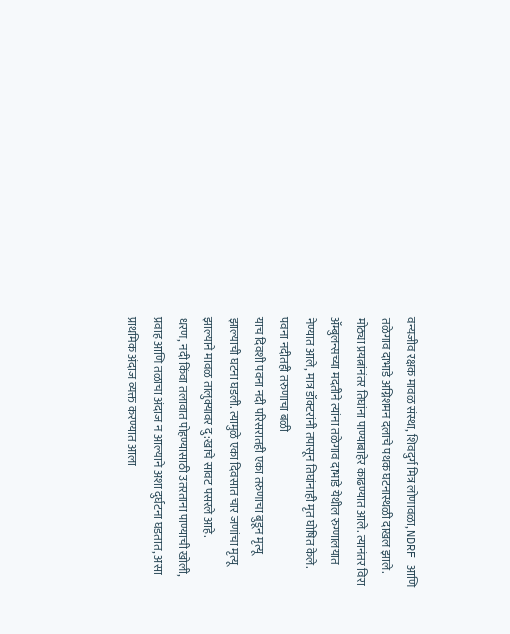वन्यजीव रक्षक मावळ संस्था, शिवदुर्ग मित्र लोणावळा, NDRF आणि तळेगाव दाभाडे अग्निशमन दलाचे पथक घटनास्थळी दाखल झाले. मोठ्या प्रयत्नांनंतर तिघांना पाण्याबाहेर काढण्यात आले. त्यानंतर विरा ॲम्बुलन्सच्या मदतीने त्यांना तळेगाव दाभाडे येथील रुग्णालयात नेण्यात आले, मात्र डॉक्टरांनी तपासून तिघांनाही मृत घोषित केले.
पवना नदीतही तरुणाचा बळी
याच दिवशी पवना नदी परिसरातही एका तरुणाचा बुडून मृत्यू झाल्याची घटना घडली. त्यामुळे एका दिवसात चार जणांचा मृत्यू झाल्याने मावळ तालुक्यावर दु:खाचे सावट पसरले आहे.
धरण, नदी किंवा तलावात पोहण्यासाठी उतरताना पाण्याची खोली, प्रवाह आणि तळाचा अंदाज न आल्याने अशा दुर्घटना घडतात, असा प्राथमिक अंदाज व्यक्त करण्यात आला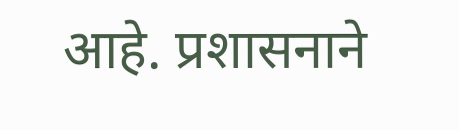आहे. प्रशासनाने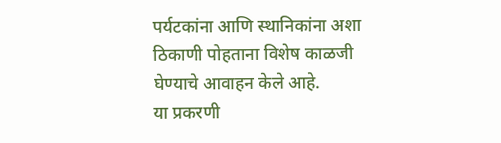पर्यटकांना आणि स्थानिकांना अशा ठिकाणी पोहताना विशेष काळजी घेण्याचे आवाहन केले आहे.
या प्रकरणी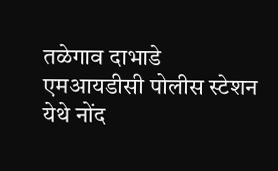तळेगाव दाभाडे एमआयडीसी पोलीस स्टेशन येथे नोंद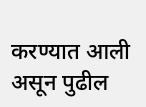करण्यात आली असून पुढील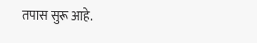तपास सुरू आहे.